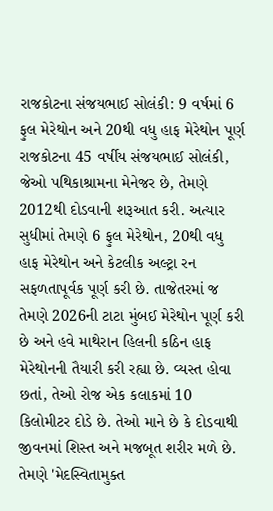રાજકોટના સંજયભાઈ સોલંકી: 9 વર્ષમાં 6 ફુલ મેરેથોન અને 20થી વધુ હાફ મેરેથોન પૂર્ણ
રાજકોટના 45 વર્ષીય સંજયભાઈ સોલંકી, જેઓ પથિકાશ્રામના મેનેજર છે, તેમણે 2012થી દોડવાની શરૂઆત કરી. અત્યાર સુધીમાં તેમણે 6 ફુલ મેરેથોન, 20થી વધુ હાફ મેરેથોન અને કેટલીક અલ્ટ્રા રન સફળતાપૂર્વક પૂર્ણ કરી છે. તાજેતરમાં જ તેમણે 2026ની ટાટા મુંબઈ મેરેથોન પૂર્ણ કરી છે અને હવે માથેરાન હિલની કઠિન હાફ મેરેથોનની તૈયારી કરી રહ્યા છે. વ્યસ્ત હોવા છતાં, તેઓ રોજ એક કલાકમાં 10 કિલોમીટર દોડે છે. તેઓ માને છે કે દોડવાથી જીવનમાં શિસ્ત અને મજબૂત શરીર મળે છે. તેમણે 'મેદસ્વિતામુક્ત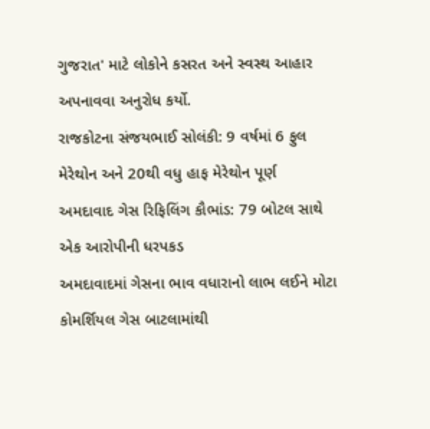ગુજરાત' માટે લોકોને કસરત અને સ્વસ્થ આહાર અપનાવવા અનુરોધ કર્યો.
રાજકોટના સંજયભાઈ સોલંકી: 9 વર્ષમાં 6 ફુલ મેરેથોન અને 20થી વધુ હાફ મેરેથોન પૂર્ણ
અમદાવાદ ગેસ રિફિલિંગ કૌભાંડ: 79 બોટલ સાથે એક આરોપીની ધરપકડ
અમદાવાદમાં ગેસના ભાવ વધારાનો લાભ લઈને મોટા કોમર્શિયલ ગેસ બાટલામાંથી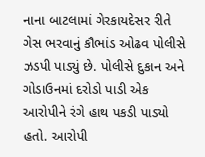નાના બાટલામાં ગેરકાયદેસર રીતે ગેસ ભરવાનું કૌભાંડ ઓઢવ પોલીસે ઝડપી પાડ્યું છે. પોલીસે દુકાન અને ગોડાઉનમાં દરોડો પાડી એક આરોપીને રંગે હાથ પકડી પાડ્યો હતો. આરોપી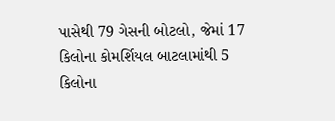પાસેથી 79 ગેસની બોટલો, જેમાં 17 કિલોના કોમર્શિયલ બાટલામાંથી 5 કિલોના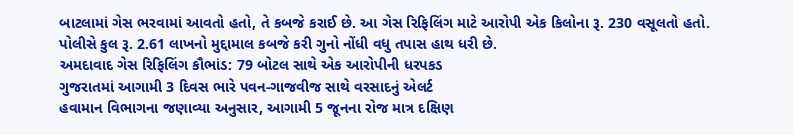બાટલામાં ગેસ ભરવામાં આવતો હતો, તે કબજે કરાઈ છે. આ ગેસ રિફિલિંગ માટે આરોપી એક કિલોના રૂ. 230 વસૂલતો હતો. પોલીસે કુલ રૂ. 2.61 લાખનો મુદ્દામાલ કબજે કરી ગુનો નોંધી વધુ તપાસ હાથ ધરી છે.
અમદાવાદ ગેસ રિફિલિંગ કૌભાંડ: 79 બોટલ સાથે એક આરોપીની ધરપકડ
ગુજરાતમાં આગામી 3 દિવસ ભારે પવન-ગાજવીજ સાથે વરસાદનું એલર્ટ
હવામાન વિભાગના જણાવ્યા અનુસાર, આગામી 5 જૂનના રોજ માત્ર દક્ષિણ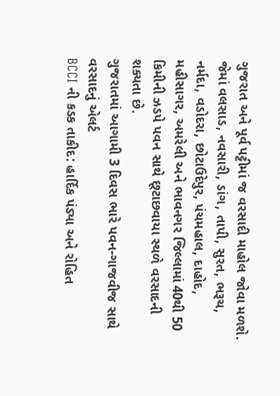ગુજરાત અને પૂર્વ પટ્ટીમાં જ વરસાદી માહોલ જોવા મળશે. જેમાં વલસાડ, નવસારી, ડાંગ, તાપી, સુરત, ભરૂચ, નર્મદા, વડોદરા, છોટાઉદેપુર, પંચમહાલ, દાહોદ, મહીસાગર, અમરેલી અને ભાવનગર જિલ્લામાં 40થી 50 કિમીની ઝડપે પવન સાથે છૂટાછવાયા સ્થળે વરસાદની શક્યતા છે.
ગુજરાતમાં આગામી 3 દિવસ ભારે પવન-ગાજવીજ સાથે વરસાદનું એલર્ટ
BCCI ની કડક તાકીદ: હાર્દિક પંડ્યા અને રોહિત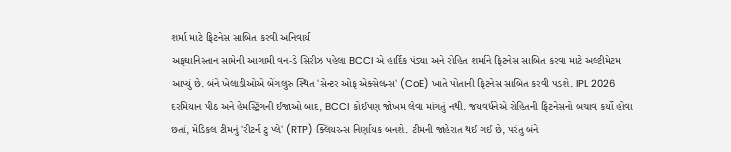શર્મા માટે ફિટનેસ સાબિત કરવી અનિવાર્ય
અફઘાનિસ્તાન સામેની આગામી વન-ડે સિરીઝ પહેલા BCCI એ હાર્દિક પંડ્યા અને રોહિત શર્માને ફિટનેસ સાબિત કરવા માટે અલ્ટીમેટમ આપ્યું છે. બંને ખેલાડીઓએ બેંગલુરુ સ્થિત 'સેન્ટર ઓફ એક્સેલન્સ' (CoE) ખાતે પોતાની ફિટનેસ સાબિત કરવી પડશે. IPL 2026 દરમિયાન પીઠ અને હેમસ્ટ્રિંગની ઈજાઓ બાદ, BCCI કોઈપણ જોખમ લેવા માંગતું નથી. જયવર્ધનેએ રોહિતની ફિટનેસનો બચાવ કર્યો હોવા છતાં, મેડિકલ ટીમનું 'રીટર્ન ટુ પ્લે' (RTP) ક્લિયરન્સ નિર્ણાયક બનશે. ટીમની જાહેરાત થઈ ગઈ છે, પરંતુ બંને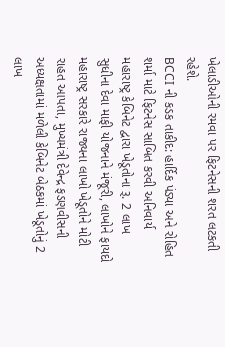ખેલાડીઓની રમવા પર ફિટનેસની શરત લટકતી રહેશે.
BCCI ની કડક તાકીદ: હાર્દિક પંડ્યા અને રોહિત શર્મા માટે ફિટનેસ સાબિત કરવી અનિવાર્ય
મહારાષ્ટ્ર કેબિનેટ દ્વારા ખેડૂતોના રૂ. 2 લાખ સુધીના દેવા માફી યોજનાને મંજૂરી, લાખોને ફાયદો
મહારાષ્ટ્ર સરકારે રાજ્યના લાખો ખેડૂતોને મોટી રાહત આપતા, મુખ્યમંત્રી દેવેન્દ્ર ફડણવીસની અધ્યક્ષતામાં મળેલી કેબિનેટ બેઠકમાં ખેડૂતોનું 2 લાખ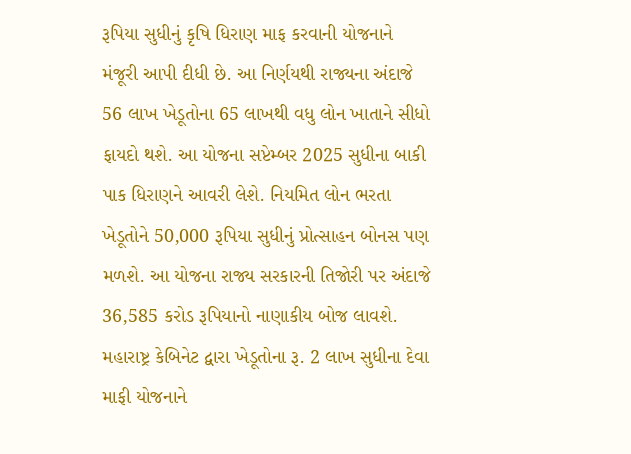રૂપિયા સુધીનું કૃષિ ધિરાણ માફ કરવાની યોજનાને મંજૂરી આપી દીધી છે. આ નિર્ણયથી રાજ્યના અંદાજે 56 લાખ ખેડૂતોના 65 લાખથી વધુ લોન ખાતાને સીધો ફાયદો થશે. આ યોજના સપ્ટેમ્બર 2025 સુધીના બાકી પાક ધિરાણને આવરી લેશે. નિયમિત લોન ભરતા ખેડૂતોને 50,000 રૂપિયા સુધીનું પ્રોત્સાહન બોનસ પણ મળશે. આ યોજના રાજ્ય સરકારની તિજોરી પર અંદાજે 36,585 કરોડ રૂપિયાનો નાણાકીય બોજ લાવશે.
મહારાષ્ટ્ર કેબિનેટ દ્વારા ખેડૂતોના રૂ. 2 લાખ સુધીના દેવા માફી યોજનાને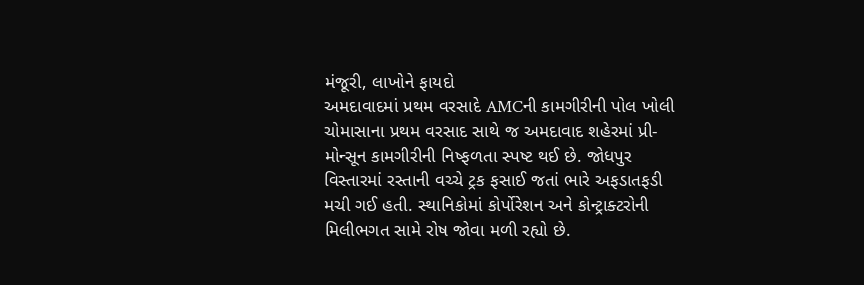મંજૂરી, લાખોને ફાયદો
અમદાવાદમાં પ્રથમ વરસાદે AMCની કામગીરીની પોલ ખોલી
ચોમાસાના પ્રથમ વરસાદ સાથે જ અમદાવાદ શહેરમાં પ્રી-મોન્સૂન કામગીરીની નિષ્ફળતા સ્પષ્ટ થઈ છે. જોધપુર વિસ્તારમાં રસ્તાની વચ્ચે ટ્રક ફસાઈ જતાં ભારે અફડાતફડી મચી ગઈ હતી. સ્થાનિકોમાં કોર્પોરેશન અને કોન્ટ્રાક્ટરોની મિલીભગત સામે રોષ જોવા મળી રહ્યો છે.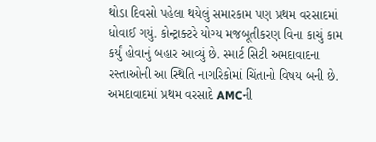થોડા દિવસો પહેલા થયેલું સમારકામ પણ પ્રથમ વરસાદમાં ધોવાઈ ગયું. કોન્ટ્રાક્ટરે યોગ્ય મજબૂતીકરણ વિના કાચું કામ કર્યું હોવાનું બહાર આવ્યું છે. સ્માર્ટ સિટી અમદાવાદના રસ્તાઓની આ સ્થિતિ નાગરિકોમાં ચિંતાનો વિષય બની છે.
અમદાવાદમાં પ્રથમ વરસાદે AMCની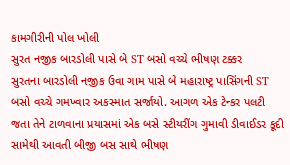કામગીરીની પોલ ખોલી
સુરત નજીક બારડોલી પાસે બે ST બસો વચ્ચે ભીષણ ટક્કર
સુરતના બારડોલી નજીક ઉવા ગામ પાસે બે મહારાષ્ટ્ર પાસિંગની ST બસો વચ્ચે ગમખ્વાર અકસ્માત સર્જાયો. આગળ એક ટેન્કર પલટી જતા તેને ટાળવાના પ્રયાસમાં એક બસે સ્ટીયરીંગ ગુમાવી ડીવાઈડર કૂદી સામેથી આવતી બીજી બસ સાથે ભીષણ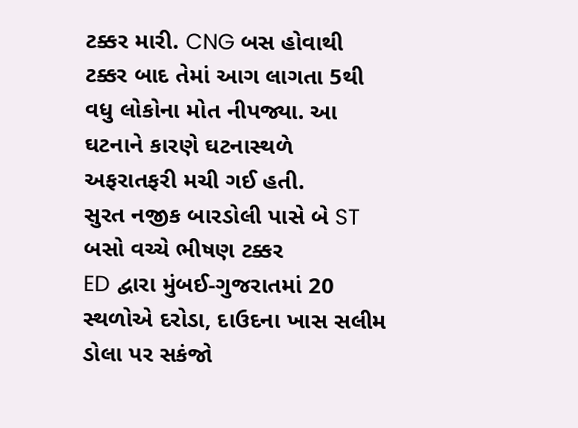ટક્કર મારી. CNG બસ હોવાથી ટક્કર બાદ તેમાં આગ લાગતા 5થી વધુ લોકોના મોત નીપજ્યા. આ ઘટનાને કારણે ઘટનાસ્થળે અફરાતફરી મચી ગઈ હતી.
સુરત નજીક બારડોલી પાસે બે ST બસો વચ્ચે ભીષણ ટક્કર
ED દ્વારા મુંબઈ-ગુજરાતમાં 20 સ્થળોએ દરોડા, દાઉદના ખાસ સલીમ ડોલા પર સકંજો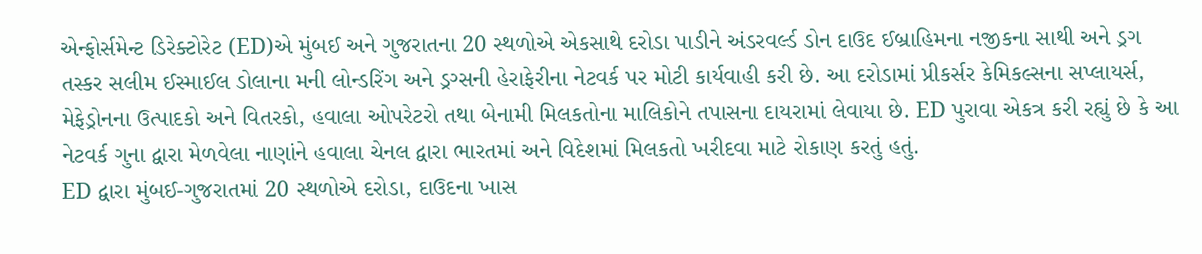એન્ફોર્સમેન્ટ ડિરેક્ટોરેટ (ED)એ મુંબઈ અને ગુજરાતના 20 સ્થળોએ એકસાથે દરોડા પાડીને અંડરવર્લ્ડ ડોન દાઉદ ઈબ્રાહિમના નજીકના સાથી અને ડ્રગ તસ્કર સલીમ ઈસ્માઈલ ડોલાના મની લોન્ડરિંગ અને ડ્રગ્સની હેરાફેરીના નેટવર્ક પર મોટી કાર્યવાહી કરી છે. આ દરોડામાં પ્રીકર્સર કેમિકલ્સના સપ્લાયર્સ, મેફેડ્રોનના ઉત્પાદકો અને વિતરકો, હવાલા ઓપરેટરો તથા બેનામી મિલકતોના માલિકોને તપાસના દાયરામાં લેવાયા છે. ED પુરાવા એકત્ર કરી રહ્યું છે કે આ નેટવર્ક ગુના દ્વારા મેળવેલા નાણાંને હવાલા ચેનલ દ્વારા ભારતમાં અને વિદેશમાં મિલકતો ખરીદવા માટે રોકાણ કરતું હતું.
ED દ્વારા મુંબઈ-ગુજરાતમાં 20 સ્થળોએ દરોડા, દાઉદના ખાસ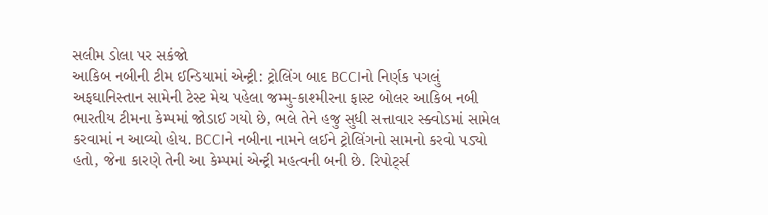સલીમ ડોલા પર સકંજો
આકિબ નબીની ટીમ ઈન્ડિયામાં એન્ટ્રી: ટ્રોલિંગ બાદ BCCIનો નિર્ણક પગલું
અફઘાનિસ્તાન સામેની ટેસ્ટ મેચ પહેલા જમ્મુ-કાશ્મીરના ફાસ્ટ બોલર આકિબ નબી ભારતીય ટીમના કેમ્પમાં જોડાઈ ગયો છે, ભલે તેને હજુ સુધી સત્તાવાર સ્ક્વોડમાં સામેલ કરવામાં ન આવ્યો હોય. BCCIને નબીના નામને લઈને ટ્રોલિંગનો સામનો કરવો પડ્યો હતો, જેના કારણે તેની આ કેમ્પમાં એન્ટ્રી મહત્વની બની છે. રિપોર્ટ્સ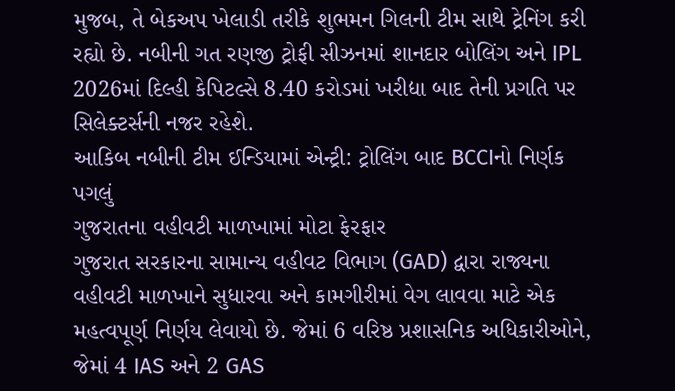મુજબ, તે બેકઅપ ખેલાડી તરીકે શુભમન ગિલની ટીમ સાથે ટ્રેનિંગ કરી રહ્યો છે. નબીની ગત રણજી ટ્રોફી સીઝનમાં શાનદાર બોલિંગ અને IPL 2026માં દિલ્હી કેપિટલ્સે 8.40 કરોડમાં ખરીદ્યા બાદ તેની પ્રગતિ પર સિલેક્ટર્સની નજર રહેશે.
આકિબ નબીની ટીમ ઈન્ડિયામાં એન્ટ્રી: ટ્રોલિંગ બાદ BCCIનો નિર્ણક પગલું
ગુજરાતના વહીવટી માળખામાં મોટા ફેરફાર
ગુજરાત સરકારના સામાન્ય વહીવટ વિભાગ (GAD) દ્વારા રાજ્યના વહીવટી માળખાને સુધારવા અને કામગીરીમાં વેગ લાવવા માટે એક મહત્વપૂર્ણ નિર્ણય લેવાયો છે. જેમાં 6 વરિષ્ઠ પ્રશાસનિક અધિકારીઓને, જેમાં 4 IAS અને 2 GAS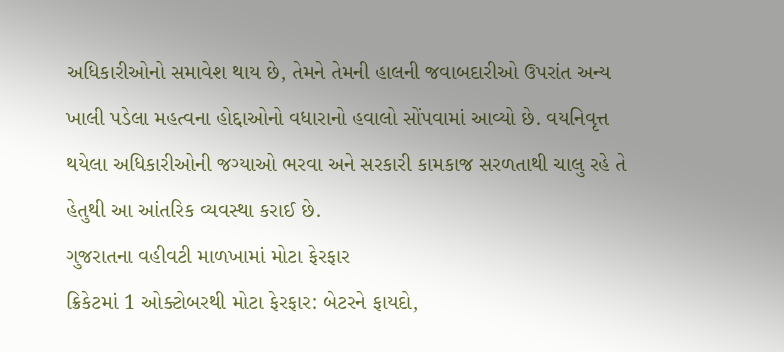અધિકારીઓનો સમાવેશ થાય છે, તેમને તેમની હાલની જવાબદારીઓ ઉપરાંત અન્ય ખાલી પડેલા મહત્વના હોદ્દાઓનો વધારાનો હવાલો સોંપવામાં આવ્યો છે. વયનિવૃત્ત થયેલા અધિકારીઓની જગ્યાઓ ભરવા અને સરકારી કામકાજ સરળતાથી ચાલુ રહે તે હેતુથી આ આંતરિક વ્યવસ્થા કરાઈ છે.
ગુજરાતના વહીવટી માળખામાં મોટા ફેરફાર
ક્રિકેટમાં 1 ઓક્ટોબરથી મોટા ફેરફાર: બેટરને ફાયદો,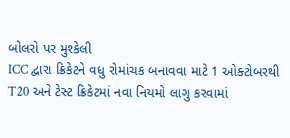બોલરો પર મુશ્કેલી
ICC દ્વારા ક્રિકેટને વધુ રોમાંચક બનાવવા માટે 1 ઓક્ટોબરથી T20 અને ટેસ્ટ ક્રિકેટમાં નવા નિયમો લાગુ કરવામાં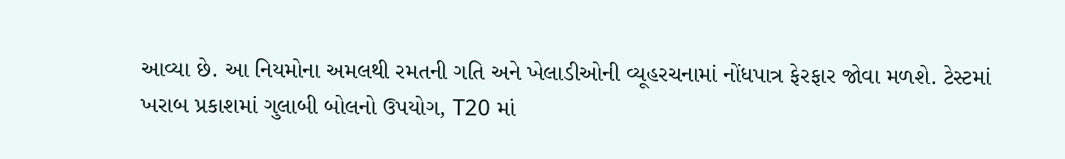આવ્યા છે. આ નિયમોના અમલથી રમતની ગતિ અને ખેલાડીઓની વ્યૂહરચનામાં નોંધપાત્ર ફેરફાર જોવા મળશે. ટેસ્ટમાં ખરાબ પ્રકાશમાં ગુલાબી બોલનો ઉપયોગ, T20 માં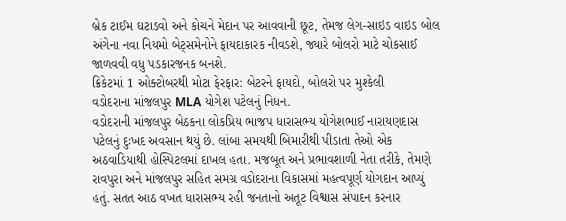બ્રેક ટાઈમ ઘટાડવો અને કોચને મેદાન પર આવવાની છૂટ, તેમજ લેગ-સાઇડ વાઇડ બોલ અંગેના નવા નિયમો બેટ્સમેનોને ફાયદાકારક નીવડશે, જ્યારે બોલરો માટે ચોકસાઈ જાળવવી વધુ પડકારજનક બનશે.
ક્રિકેટમાં 1 ઓક્ટોબરથી મોટા ફેરફાર: બેટરને ફાયદો, બોલરો પર મુશ્કેલી
વડોદરાના માંજલપુર MLA યોગેશ પટેલનું નિધન.
વડોદરાની માંજલપુર બેઠકના લોકપ્રિય ભાજપ ધારાસભ્ય યોગેશભાઈ નારાયણદાસ પટેલનું દુઃખદ અવસાન થયું છે. લાંબા સમયથી બિમારીથી પીડાતા તેઓ એક અઠવાડિયાથી હોસ્પિટલમાં દાખલ હતા. મજબૂત અને પ્રભાવશાળી નેતા તરીકે, તેમણે રાવપુરા અને માંજલપુર સહિત સમગ્ર વડોદરાના વિકાસમાં મહત્વપૂર્ણ યોગદાન આપ્યું હતું. સતત આઠ વખત ધારાસભ્ય રહી જનતાનો અતૂટ વિશ્વાસ સંપાદન કરનાર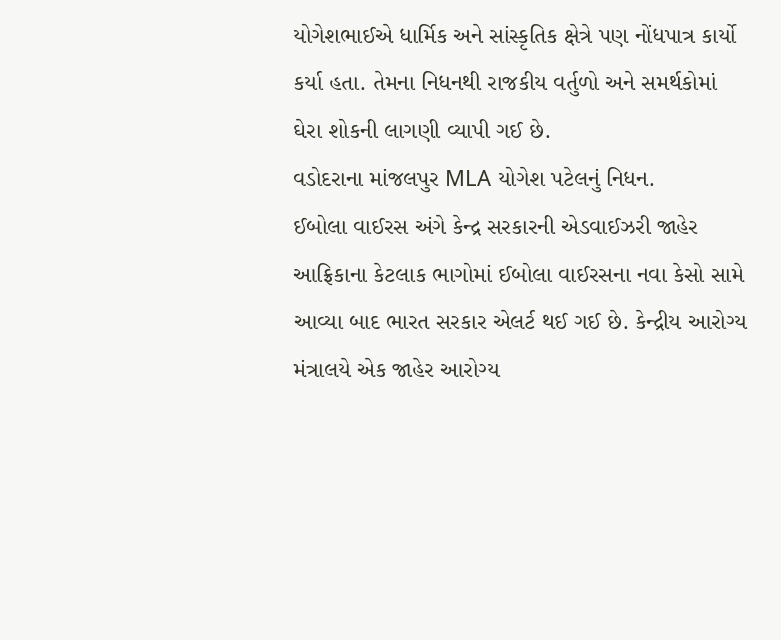યોગેશભાઈએ ધાર્મિક અને સાંસ્કૃતિક ક્ષેત્રે પણ નોંધપાત્ર કાર્યો કર્યા હતા. તેમના નિધનથી રાજકીય વર્તુળો અને સમર્થકોમાં ઘેરા શોકની લાગણી વ્યાપી ગઈ છે.
વડોદરાના માંજલપુર MLA યોગેશ પટેલનું નિધન.
ઈબોલા વાઈરસ અંગે કેન્દ્ર સરકારની એડવાઈઝરી જાહેર
આફ્રિકાના કેટલાક ભાગોમાં ઈબોલા વાઈરસના નવા કેસો સામે આવ્યા બાદ ભારત સરકાર એલર્ટ થઈ ગઈ છે. કેન્દ્રીય આરોગ્ય મંત્રાલયે એક જાહેર આરોગ્ય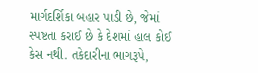માર્ગદર્શિકા બહાર પાડી છે, જેમાં સ્પષ્ટતા કરાઈ છે કે દેશમાં હાલ કોઈ કેસ નથી. તકેદારીના ભાગરૂપે,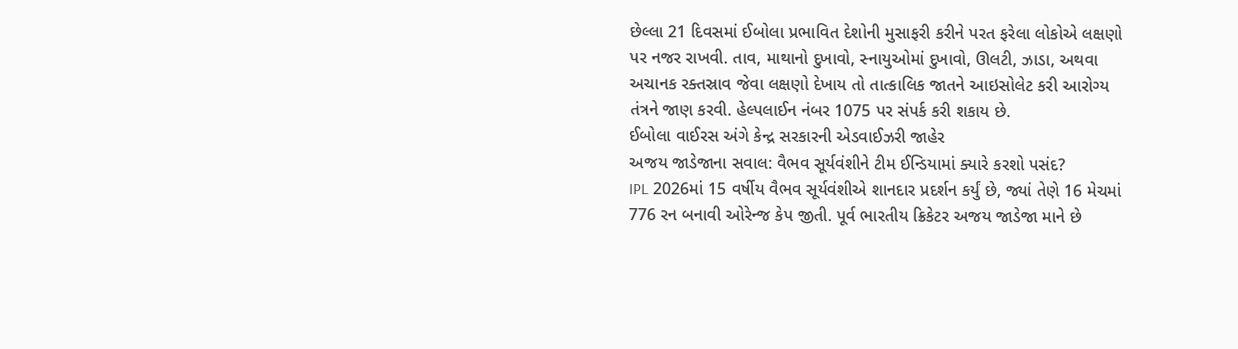છેલ્લા 21 દિવસમાં ઈબોલા પ્રભાવિત દેશોની મુસાફરી કરીને પરત ફરેલા લોકોએ લક્ષણો પર નજર રાખવી. તાવ, માથાનો દુખાવો, સ્નાયુઓમાં દુખાવો, ઊલટી, ઝાડા, અથવા અચાનક રક્તસ્રાવ જેવા લક્ષણો દેખાય તો તાત્કાલિક જાતને આઇસોલેટ કરી આરોગ્ય તંત્રને જાણ કરવી. હેલ્પલાઈન નંબર 1075 પર સંપર્ક કરી શકાય છે.
ઈબોલા વાઈરસ અંગે કેન્દ્ર સરકારની એડવાઈઝરી જાહેર
અજય જાડેજાના સવાલ: વૈભવ સૂર્યવંશીને ટીમ ઈન્ડિયામાં ક્યારે કરશો પસંદ?
IPL 2026માં 15 વર્ષીય વૈભવ સૂર્યવંશીએ શાનદાર પ્રદર્શન કર્યું છે, જ્યાં તેણે 16 મેચમાં 776 રન બનાવી ઓરેન્જ કેપ જીતી. પૂર્વ ભારતીય ક્રિકેટર અજય જાડેજા માને છે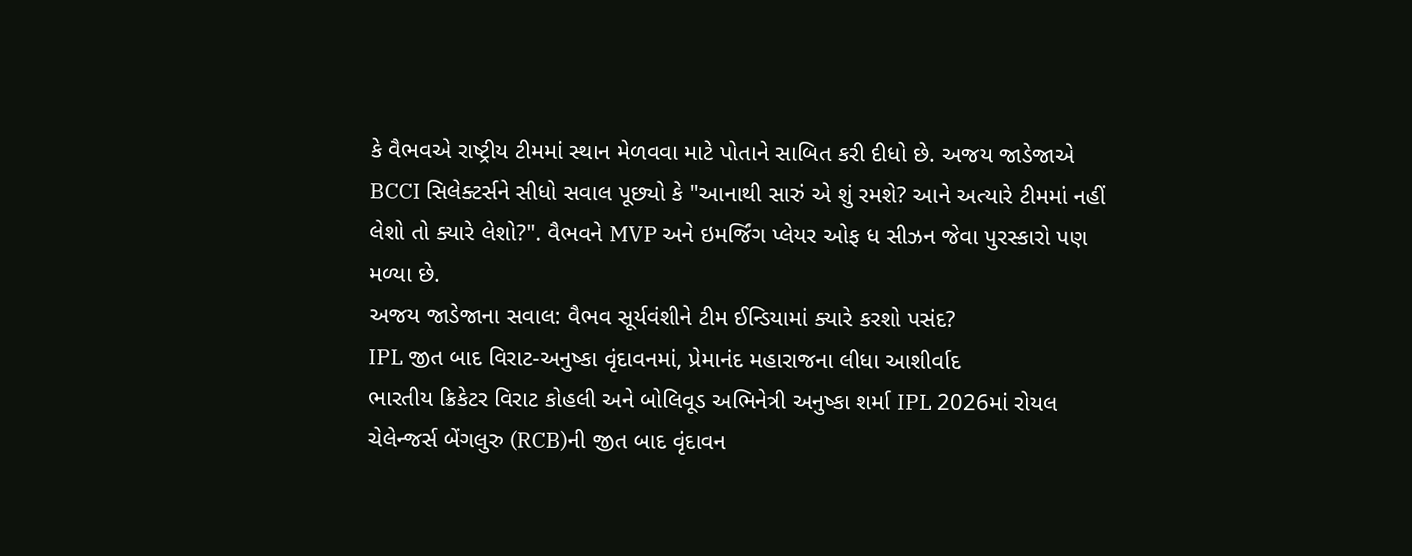કે વૈભવએ રાષ્ટ્રીય ટીમમાં સ્થાન મેળવવા માટે પોતાને સાબિત કરી દીધો છે. અજય જાડેજાએ BCCI સિલેક્ટર્સને સીધો સવાલ પૂછ્યો કે "આનાથી સારું એ શું રમશે? આને અત્યારે ટીમમાં નહીં લેશો તો ક્યારે લેશો?". વૈભવને MVP અને ઇમર્જિંગ પ્લેયર ઓફ ધ સીઝન જેવા પુરસ્કારો પણ મળ્યા છે.
અજય જાડેજાના સવાલ: વૈભવ સૂર્યવંશીને ટીમ ઈન્ડિયામાં ક્યારે કરશો પસંદ?
IPL જીત બાદ વિરાટ-અનુષ્કા વૃંદાવનમાં, પ્રેમાનંદ મહારાજના લીધા આશીર્વાદ
ભારતીય ક્રિકેટર વિરાટ કોહલી અને બોલિવૂડ અભિનેત્રી અનુષ્કા શર્મા IPL 2026માં રોયલ ચેલેન્જર્સ બેંગલુરુ (RCB)ની જીત બાદ વૃંદાવન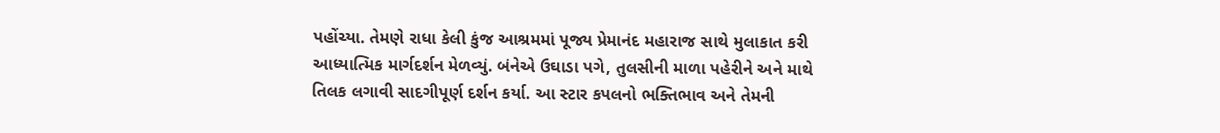પહોંચ્યા. તેમણે રાધા કેલી કુંજ આશ્રમમાં પૂજ્ય પ્રેમાનંદ મહારાજ સાથે મુલાકાત કરી આધ્યાત્મિક માર્ગદર્શન મેળવ્યું. બંનેએ ઉઘાડા પગે, તુલસીની માળા પહેરીને અને માથે તિલક લગાવી સાદગીપૂર્ણ દર્શન કર્યા. આ સ્ટાર કપલનો ભક્તિભાવ અને તેમની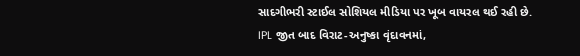સાદગીભરી સ્ટાઈલ સોશિયલ મીડિયા પર ખૂબ વાયરલ થઈ રહી છે.
IPL જીત બાદ વિરાટ-અનુષ્કા વૃંદાવનમાં,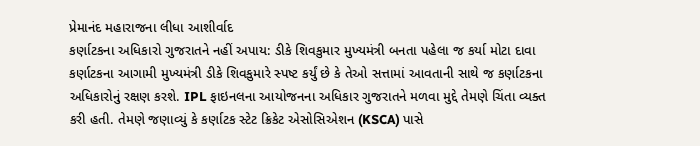પ્રેમાનંદ મહારાજના લીધા આશીર્વાદ
કર્ણાટકના અધિકારો ગુજરાતને નહીં અપાય: ડીકે શિવકુમાર મુખ્યમંત્રી બનતા પહેલા જ કર્યા મોટા દાવા
કર્ણાટકના આગામી મુખ્યમંત્રી ડીકે શિવકુમારે સ્પષ્ટ કર્યું છે કે તેઓ સત્તામાં આવતાની સાથે જ કર્ણાટકના અધિકારોનું રક્ષણ કરશે. IPL ફાઇનલના આયોજનના અધિકાર ગુજરાતને મળવા મુદ્દે તેમણે ચિંતા વ્યક્ત કરી હતી. તેમણે જણાવ્યું કે કર્ણાટક સ્ટેટ ક્રિકેટ એસોસિએશન (KSCA) પાસે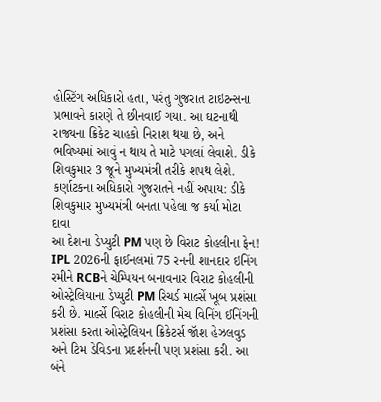હોસ્ટિંગ અધિકારો હતા, પરંતુ ગુજરાત ટાઇટન્સના પ્રભાવને કારણે તે છીનવાઈ ગયા. આ ઘટનાથી રાજ્યના ક્રિકેટ ચાહકો નિરાશ થયા છે, અને ભવિષ્યમાં આવું ન થાય તે માટે પગલાં લેવાશે. ડીકે શિવકુમાર 3 જૂને મુખ્યમંત્રી તરીકે શપથ લેશે.
કર્ણાટકના અધિકારો ગુજરાતને નહીં અપાય: ડીકે શિવકુમાર મુખ્યમંત્રી બનતા પહેલા જ કર્યા મોટા દાવા
આ દેશના ડેપ્યુટી PM પણ છે વિરાટ કોહલીના ફેન!
IPL 2026ની ફાઈનલમાં 75 રનની શાનદાર ઇનિંગ રમીને RCBને ચેમ્પિયન બનાવનાર વિરાટ કોહલીની ઓસ્ટ્રેલિયાના ડેપ્યુટી PM રિચર્ડ માર્લ્સે ખૂબ પ્રશંસા કરી છે. માર્લ્સે વિરાટ કોહલીની મેચ વિનિંગ ઈનિંગની પ્રશંસા કરતા ઓસ્ટ્રેલિયન ક્રિકેટર્સ જૉશ હેઝલવુડ અને ટિમ ડેવિડના પ્રદર્શનની પણ પ્રશંસા કરી. આ બંને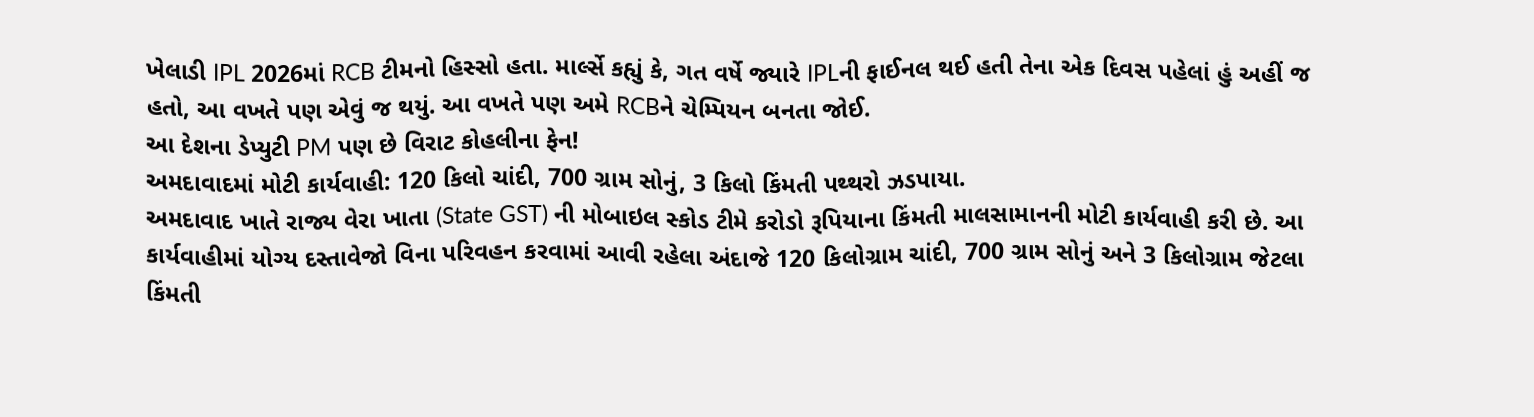ખેલાડી IPL 2026માં RCB ટીમનો હિસ્સો હતા. માર્લ્સે કહ્યું કે, ગત વર્ષે જ્યારે IPLની ફાઈનલ થઈ હતી તેના એક દિવસ પહેલાં હું અહીં જ હતો, આ વખતે પણ એવું જ થયું. આ વખતે પણ અમે RCBને ચેમ્પિયન બનતા જોઈ.
આ દેશના ડેપ્યુટી PM પણ છે વિરાટ કોહલીના ફેન!
અમદાવાદમાં મોટી કાર્યવાહી: 120 કિલો ચાંદી, 700 ગ્રામ સોનું, 3 કિલો કિંમતી પથ્થરો ઝડપાયા.
અમદાવાદ ખાતે રાજ્ય વેરા ખાતા (State GST) ની મોબાઇલ સ્કોડ ટીમે કરોડો રૂપિયાના કિંમતી માલસામાનની મોટી કાર્યવાહી કરી છે. આ કાર્યવાહીમાં યોગ્ય દસ્તાવેજો વિના પરિવહન કરવામાં આવી રહેલા અંદાજે 120 કિલોગ્રામ ચાંદી, 700 ગ્રામ સોનું અને 3 કિલોગ્રામ જેટલા કિંમતી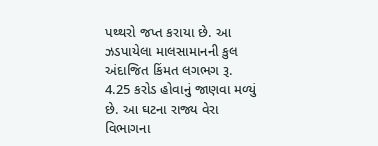પથ્થરો જપ્ત કરાયા છે. આ ઝડપાયેલા માલસામાનની કુલ અંદાજિત કિંમત લગભગ રૂ. 4.25 કરોડ હોવાનું જાણવા મળ્યું છે. આ ઘટના રાજ્ય વેરા વિભાગના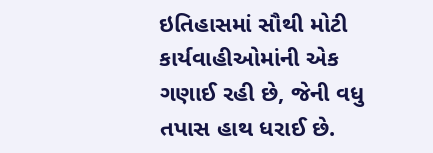ઇતિહાસમાં સૌથી મોટી કાર્યવાહીઓમાંની એક ગણાઈ રહી છે, જેની વધુ તપાસ હાથ ધરાઈ છે.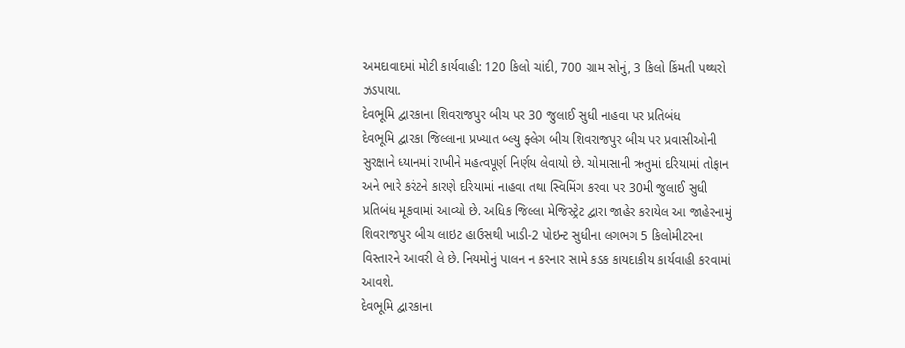અમદાવાદમાં મોટી કાર્યવાહી: 120 કિલો ચાંદી, 700 ગ્રામ સોનું, 3 કિલો કિંમતી પથ્થરો ઝડપાયા.
દેવભૂમિ દ્વારકાના શિવરાજપુર બીચ પર 30 જુલાઈ સુધી નાહવા પર પ્રતિબંધ
દેવભૂમિ દ્વારકા જિલ્લાના પ્રખ્યાત બ્લ્યુ ફ્લેગ બીચ શિવરાજપુર બીચ પર પ્રવાસીઓની સુરક્ષાને ધ્યાનમાં રાખીને મહત્વપૂર્ણ નિર્ણય લેવાયો છે. ચોમાસાની ઋતુમાં દરિયામાં તોફાન અને ભારે કરંટને કારણે દરિયામાં નાહવા તથા સ્વિમિંગ કરવા પર 30મી જુલાઈ સુધી પ્રતિબંધ મૂકવામાં આવ્યો છે. અધિક જિલ્લા મેજિસ્ટ્રેટ દ્વારા જાહેર કરાયેલ આ જાહેરનામું શિવરાજપુર બીચ લાઇટ હાઉસથી ખાડી-2 પોઇન્ટ સુધીના લગભગ 5 કિલોમીટરના વિસ્તારને આવરી લે છે. નિયમોનું પાલન ન કરનાર સામે કડક કાયદાકીય કાર્યવાહી કરવામાં આવશે.
દેવભૂમિ દ્વારકાના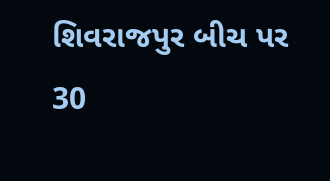શિવરાજપુર બીચ પર 30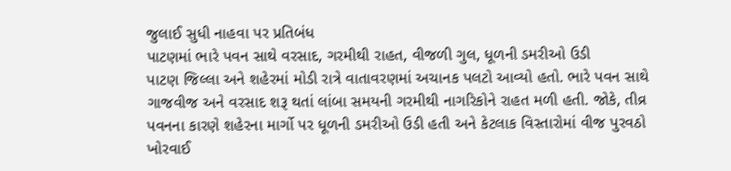જુલાઈ સુધી નાહવા પર પ્રતિબંધ
પાટણમાં ભારે પવન સાથે વરસાદ, ગરમીથી રાહત, વીજળી ગુલ, ધૂળની ડમરીઓ ઉડી
પાટણ જિલ્લા અને શહેરમાં મોડી રાત્રે વાતાવરણમાં અચાનક પલટો આવ્યો હતો. ભારે પવન સાથે ગાજવીજ અને વરસાદ શરૂ થતાં લાંબા સમયની ગરમીથી નાગરિકોને રાહત મળી હતી. જોકે, તીવ્ર પવનના કારણે શહેરના માર્ગો પર ધૂળની ડમરીઓ ઉડી હતી અને કેટલાક વિસ્તારોમાં વીજ પુરવઠો ખોરવાઈ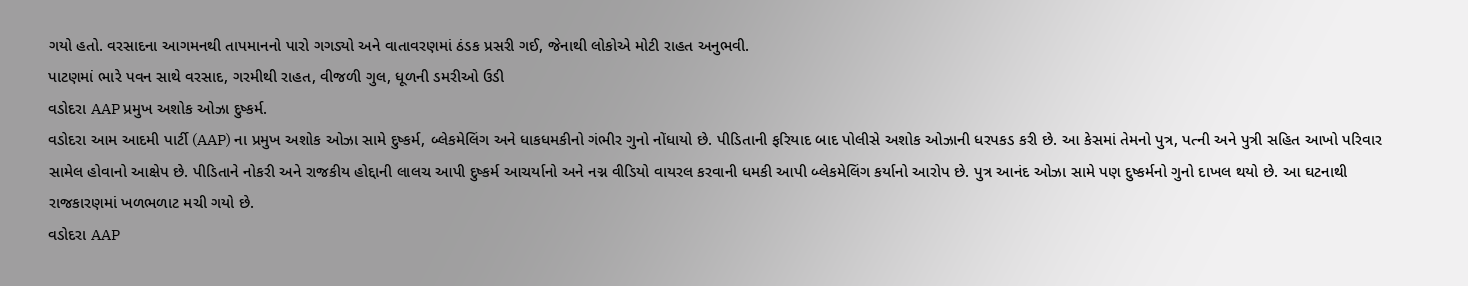ગયો હતો. વરસાદના આગમનથી તાપમાનનો પારો ગગડ્યો અને વાતાવરણમાં ઠંડક પ્રસરી ગઈ, જેનાથી લોકોએ મોટી રાહત અનુભવી.
પાટણમાં ભારે પવન સાથે વરસાદ, ગરમીથી રાહત, વીજળી ગુલ, ધૂળની ડમરીઓ ઉડી
વડોદરા AAP પ્રમુખ અશોક ઓઝા દુષ્કર્મ.
વડોદરા આમ આદમી પાર્ટી (AAP) ના પ્રમુખ અશોક ઓઝા સામે દુષ્કર્મ, બ્લેકમેલિંગ અને ધાકધમકીનો ગંભીર ગુનો નોંધાયો છે. પીડિતાની ફરિયાદ બાદ પોલીસે અશોક ઓઝાની ધરપકડ કરી છે. આ કેસમાં તેમનો પુત્ર, પત્ની અને પુત્રી સહિત આખો પરિવાર સામેલ હોવાનો આક્ષેપ છે. પીડિતાને નોકરી અને રાજકીય હોદ્દાની લાલચ આપી દુષ્કર્મ આચર્યાનો અને નગ્ન વીડિયો વાયરલ કરવાની ધમકી આપી બ્લેકમેલિંગ કર્યાનો આરોપ છે. પુત્ર આનંદ ઓઝા સામે પણ દુષ્કર્મનો ગુનો દાખલ થયો છે. આ ઘટનાથી રાજકારણમાં ખળભળાટ મચી ગયો છે.
વડોદરા AAP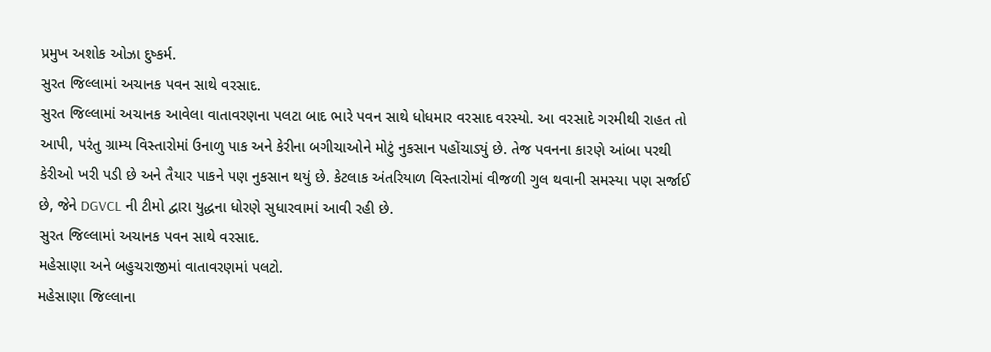પ્રમુખ અશોક ઓઝા દુષ્કર્મ.
સુરત જિલ્લામાં અચાનક પવન સાથે વરસાદ.
સુરત જિલ્લામાં અચાનક આવેલા વાતાવરણના પલટા બાદ ભારે પવન સાથે ધોધમાર વરસાદ વરસ્યો. આ વરસાદે ગરમીથી રાહત તો આપી, પરંતુ ગ્રામ્ય વિસ્તારોમાં ઉનાળુ પાક અને કેરીના બગીચાઓને મોટું નુકસાન પહોંચાડ્યું છે. તેજ પવનના કારણે આંબા પરથી કેરીઓ ખરી પડી છે અને તૈયાર પાકને પણ નુકસાન થયું છે. કેટલાક અંતરિયાળ વિસ્તારોમાં વીજળી ગુલ થવાની સમસ્યા પણ સર્જાઈ છે, જેને DGVCL ની ટીમો દ્વારા યુદ્ધના ધોરણે સુધારવામાં આવી રહી છે.
સુરત જિલ્લામાં અચાનક પવન સાથે વરસાદ.
મહેસાણા અને બહુચરાજીમાં વાતાવરણમાં પલટો.
મહેસાણા જિલ્લાના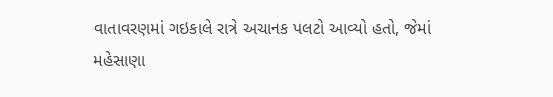વાતાવરણમાં ગઇકાલે રાત્રે અચાનક પલટો આવ્યો હતો, જેમાં મહેસાણા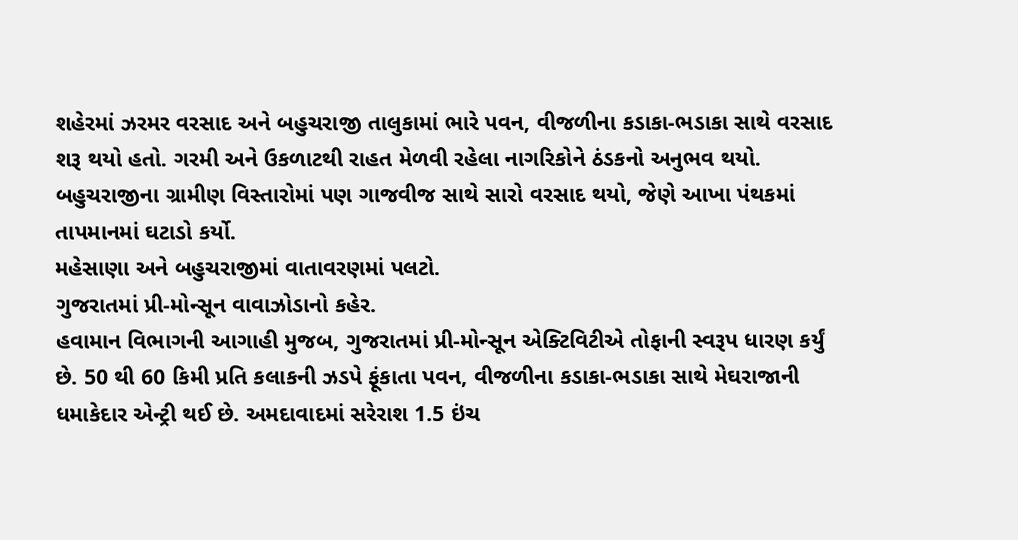શહેરમાં ઝરમર વરસાદ અને બહુચરાજી તાલુકામાં ભારે પવન, વીજળીના કડાકા-ભડાકા સાથે વરસાદ શરૂ થયો હતો. ગરમી અને ઉકળાટથી રાહત મેળવી રહેલા નાગરિકોને ઠંડકનો અનુભવ થયો. બહુચરાજીના ગ્રામીણ વિસ્તારોમાં પણ ગાજવીજ સાથે સારો વરસાદ થયો, જેણે આખા પંથકમાં તાપમાનમાં ઘટાડો કર્યો.
મહેસાણા અને બહુચરાજીમાં વાતાવરણમાં પલટો.
ગુજરાતમાં પ્રી-મોન્સૂન વાવાઝોડાનો કહેર.
હવામાન વિભાગની આગાહી મુજબ, ગુજરાતમાં પ્રી-મોન્સૂન એક્ટિવિટીએ તોફાની સ્વરૂપ ધારણ કર્યું છે. 50 થી 60 કિમી પ્રતિ કલાકની ઝડપે ફૂંકાતા પવન, વીજળીના કડાકા-ભડાકા સાથે મેઘરાજાની ધમાકેદાર એન્ટ્રી થઈ છે. અમદાવાદમાં સરેરાશ 1.5 ઇંચ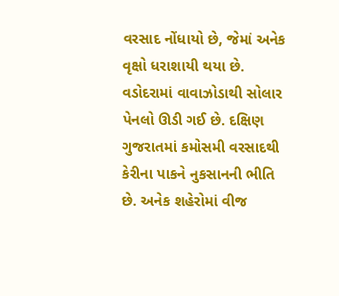વરસાદ નોંધાયો છે, જેમાં અનેક વૃક્ષો ધરાશાયી થયા છે. વડોદરામાં વાવાઝોડાથી સોલાર પેનલો ઊડી ગઈ છે. દક્ષિણ ગુજરાતમાં કમોસમી વરસાદથી કેરીના પાકને નુકસાનની ભીતિ છે. અનેક શહેરોમાં વીજ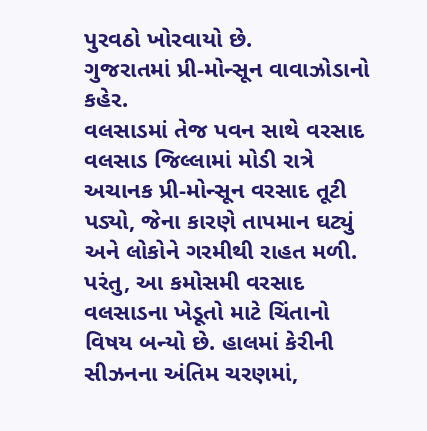પુરવઠો ખોરવાયો છે.
ગુજરાતમાં પ્રી-મોન્સૂન વાવાઝોડાનો કહેર.
વલસાડમાં તેજ પવન સાથે વરસાદ
વલસાડ જિલ્લામાં મોડી રાત્રે અચાનક પ્રી-મોન્સૂન વરસાદ તૂટી પડ્યો, જેના કારણે તાપમાન ઘટ્યું અને લોકોને ગરમીથી રાહત મળી. પરંતુ, આ કમોસમી વરસાદ વલસાડના ખેડૂતો માટે ચિંતાનો વિષય બન્યો છે. હાલમાં કેરીની સીઝનના અંતિમ ચરણમાં,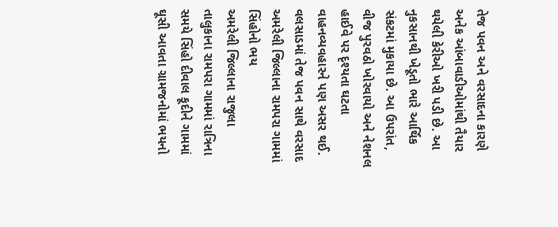તેજ પવન અને વરસાદના કારણે અનેક આંબાવાડીઓમાંથી તૈયાર થયેલી કેરીઓ ખરી પડી છે. આ નુકસાનથી ખેડૂતો ભારે આર્થિક સંકટમાં મુકાયા છે. આ ઉપરાંત, વીજ પુરવઠો ખોરવાયો અને નેશનલ હાઈવે પર દૃશ્યતા ઘટતા વાહનવ્યવહારને પણ અસર થઈ.
વલસાડમાં તેજ પવન સાથે વરસાદ
અમરેલી જિલ્લાના રામપરા ગામમાં સિંહોનો ભય
અમરેલી જિલ્લાના રાજુલા તાલુકાના રામપરા ગામમાં રાત્રિના સમયે સિંહો દીવાલ કૂદીને ગામમાં ઘૂસી આવતા ગ્રામજનોમાં ભયનો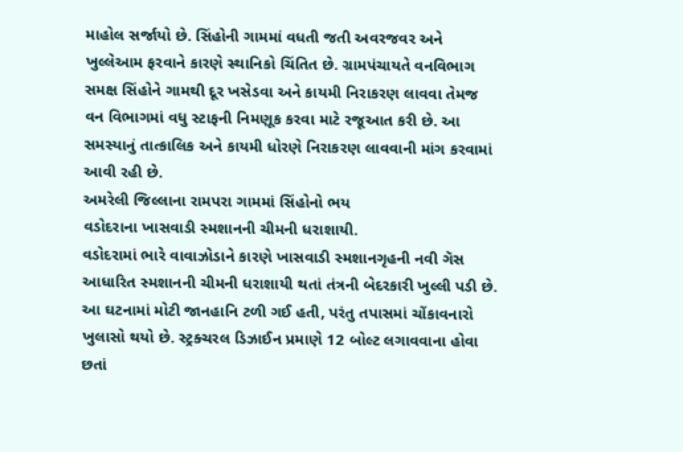માહોલ સર્જાયો છે. સિંહોની ગામમાં વધતી જતી અવરજવર અને ખુલ્લેઆમ ફરવાને કારણે સ્થાનિકો ચિંતિત છે. ગ્રામપંચાયતે વનવિભાગ સમક્ષ સિંહોને ગામથી દૂર ખસેડવા અને કાયમી નિરાકરણ લાવવા તેમજ વન વિભાગમાં વધુ સ્ટાફની નિમણૂક કરવા માટે રજૂઆત કરી છે. આ સમસ્યાનું તાત્કાલિક અને કાયમી ધોરણે નિરાકરણ લાવવાની માંગ કરવામાં આવી રહી છે.
અમરેલી જિલ્લાના રામપરા ગામમાં સિંહોનો ભય
વડોદરાના ખાસવાડી સ્મશાનની ચીમની ધરાશાયી.
વડોદરામાં ભારે વાવાઝોડાને કારણે ખાસવાડી સ્મશાનગૃહની નવી ગૅસ આધારિત સ્મશાનની ચીમની ધરાશાયી થતાં તંત્રની બેદરકારી ખુલ્લી પડી છે. આ ઘટનામાં મોટી જાનહાનિ ટળી ગઈ હતી, પરંતુ તપાસમાં ચોંકાવનારો ખુલાસો થયો છે. સ્ટ્રક્ચરલ ડિઝાઈન પ્રમાણે 12 બોલ્ટ લગાવવાના હોવા છતાં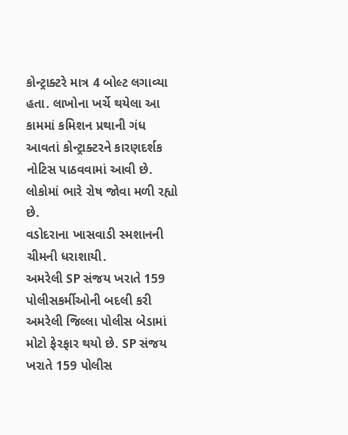કોન્ટ્રાક્ટરે માત્ર 4 બોલ્ટ લગાવ્યા હતા. લાખોના ખર્ચે થયેલા આ કામમાં કમિશન પ્રથાની ગંધ આવતાં કોન્ટ્રાક્ટરને કારણદર્શક નોટિસ પાઠવવામાં આવી છે. લોકોમાં ભારે રોષ જોવા મળી રહ્યો છે.
વડોદરાના ખાસવાડી સ્મશાનની ચીમની ધરાશાયી.
અમરેલી SP સંજય ખરાતે 159 પોલીસકર્મીઓની બદલી કરી
અમરેલી જિલ્લા પોલીસ બેડામાં મોટો ફેરફાર થયો છે. SP સંજય ખરાતે 159 પોલીસ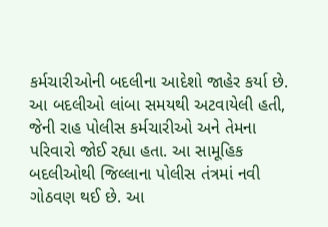કર્મચારીઓની બદલીના આદેશો જાહેર કર્યા છે. આ બદલીઓ લાંબા સમયથી અટવાયેલી હતી, જેની રાહ પોલીસ કર્મચારીઓ અને તેમના પરિવારો જોઈ રહ્યા હતા. આ સામૂહિક બદલીઓથી જિલ્લાના પોલીસ તંત્રમાં નવી ગોઠવણ થઈ છે. આ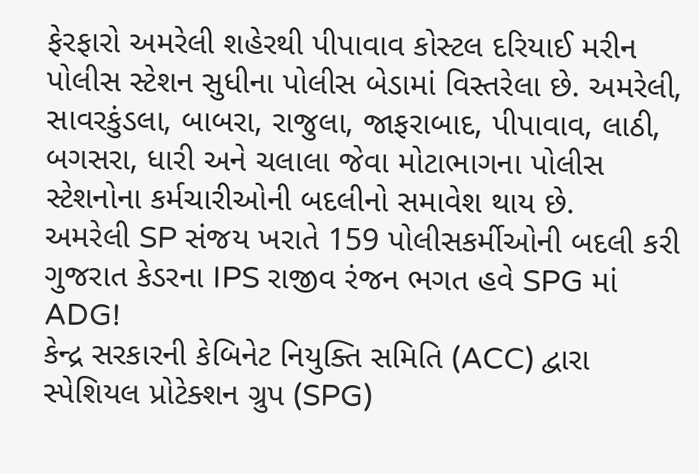ફેરફારો અમરેલી શહેરથી પીપાવાવ કોસ્ટલ દરિયાઈ મરીન પોલીસ સ્ટેશન સુધીના પોલીસ બેડામાં વિસ્તરેલા છે. અમરેલી, સાવરકુંડલા, બાબરા, રાજુલા, જાફરાબાદ, પીપાવાવ, લાઠી, બગસરા, ધારી અને ચલાલા જેવા મોટાભાગના પોલીસ સ્ટેશનોના કર્મચારીઓની બદલીનો સમાવેશ થાય છે.
અમરેલી SP સંજય ખરાતે 159 પોલીસકર્મીઓની બદલી કરી
ગુજરાત કેડરના IPS રાજીવ રંજન ભગત હવે SPG માં ADG!
કેન્દ્ર સરકારની કેબિનેટ નિયુક્તિ સમિતિ (ACC) દ્વારા સ્પેશિયલ પ્રોટેક્શન ગ્રુપ (SPG)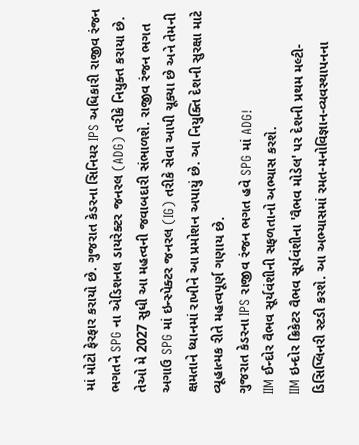માં મોટો ફેરફાર કરાયો છે. ગુજરાત કેડરના સિનિયર IPS અધિકારી રાજીવ રંજન ભગતને SPG ના એડિશનલ ડાયરેક્ટર જનરલ (ADG) તરીકે નિયુક્ત કરાયા છે. તેઓ મે 2027 સુધી આ મહત્વની જવાબદારી સંભાળશે. રાજીવ રંજન ભગત અગાઉ SPG માં ઇન્સ્પેક્ટર જનરલ (IG) તરીકે સેવા આપી ચૂક્યા છે અને તેમની ક્ષમતાને ધ્યાનમાં રાખીને આ પ્રમોશન અપાયું છે. આ નિયુક્તિ દેશની સુરક્ષા માટે વ્યૂહાત્મક રીતે મહત્વપૂર્ણ ગણાય છે.
ગુજરાત કેડરના IPS રાજીવ રંજન ભગત હવે SPG માં ADG!
IIM ઈન્દોર વૈભવ સૂર્યવંશીની સફળતાનો અભ્યાસ કરશે.
IIM ઇન્દોર ક્રિકેટર વૈભવ સૂર્યવંશીના 'વૈભવ મોડેલ' પર દેશની પ્રથમ મલ્ટી-ડિસિપ્લિનરી સ્ટડી કરશે. આ અભ્યાસમાં રમત-મનોવિજ્ઞાન-વ્યવસ્થાપનના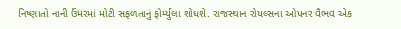નિષ્ણાતો નાની ઉંમરમાં મોટી સફળતાનું ફોર્મ્યુલા શોધશે. રાજસ્થાન રોયલ્સના ઓપનર વૈભવ એક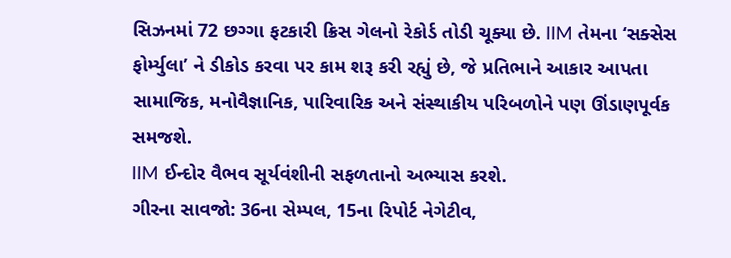સિઝનમાં 72 છગ્ગા ફટકારી ક્રિસ ગેલનો રેકોર્ડ તોડી ચૂક્યા છે. IIM તેમના ‘સક્સેસ ફોર્મ્યુલા’ ને ડીકોડ કરવા પર કામ શરૂ કરી રહ્યું છે, જે પ્રતિભાને આકાર આપતા સામાજિક, મનોવૈજ્ઞાનિક, પારિવારિક અને સંસ્થાકીય પરિબળોને પણ ઊંડાણપૂર્વક સમજશે.
IIM ઈન્દોર વૈભવ સૂર્યવંશીની સફળતાનો અભ્યાસ કરશે.
ગીરના સાવજો: 36ના સેમ્પલ, 15ના રિપોર્ટ નેગેટીવ,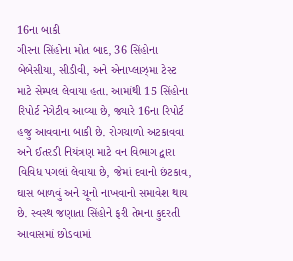16ના બાકી
ગીરના સિંહોના મોત બાદ, 36 સિંહોના બેબેસીયા, સીડીવી, અને એનાપ્લાઝ્મા ટેસ્ટ માટે સેમ્પલ લેવાયા હતા. આમાંથી 15 સિંહોના રિપોર્ટ નેગેટીવ આવ્યા છે, જ્યારે 16ના રિપોર્ટ હજુ આવવાના બાકી છે. રોગચાળો અટકાવવા અને ઈતરડી નિયંત્રણ માટે વન વિભાગ દ્વારા વિવિધ પગલાં લેવાયા છે, જેમાં દવાનો છંટકાવ, ઘાસ બાળવું અને ચૂનો નાખવાનો સમાવેશ થાય છે. સ્વસ્થ જણાતા સિંહોને ફરી તેમના કુદરતી આવાસમાં છોડવામાં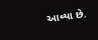આવ્યા છે.